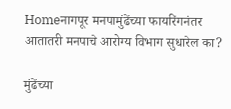Homeनागपूर मनपामुंढेंच्या फायरिंगनंतर आतातरी मनपाचे आरोग्य विभाग सुधारेल का?

मुंढेंच्या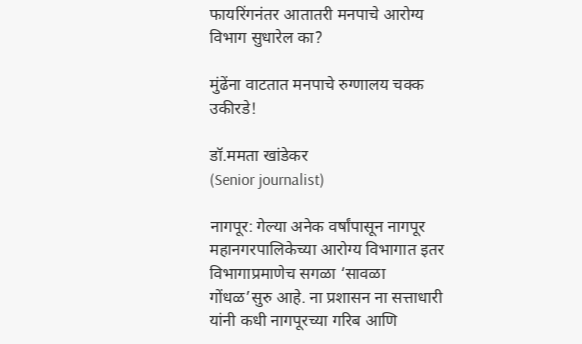फायरिंगनंतर आतातरी मनपाचे आरोग्य विभाग सुधारेल का?

मुंढेंना वाटतात मनपाचे रुग्णालय चक्क उकीरडे!

डॉ.ममता खांडेकर
(Senior journalist)

नागपूर: गेल्या अनेक वर्षांपासून नागपूर महानगरपालिकेच्या आरोग्य विभागात इतर विभागाप्रमाणेच सगळा ‘सावळा गोंधळ’सुरु आहे. ना प्रशासन ना सत्ताधारी यांनी कधी नागपूरच्या गरिब आणि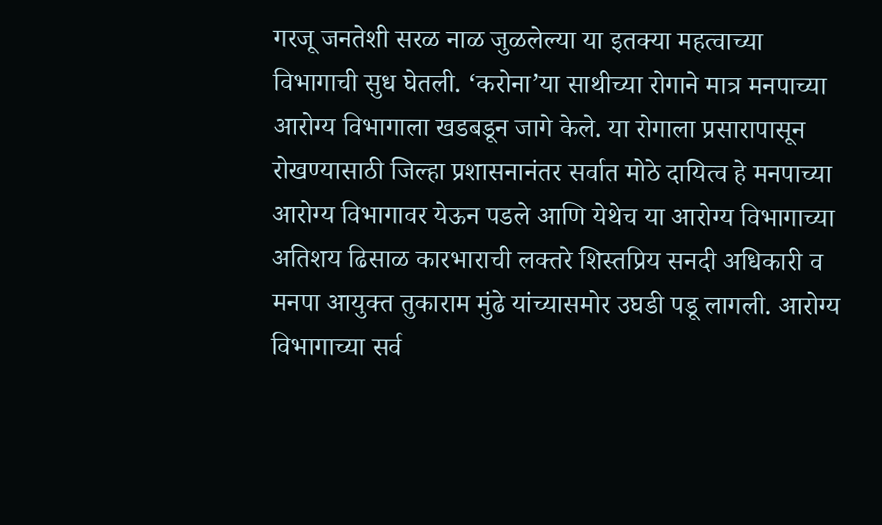गरजू जनतेशी सरळ नाळ जुळलेल्या या इतक्या महत्वाच्या विभागाची सुध घेतली. ‘करोना’या साथीच्या रोगाने मात्र मनपाच्या आरोग्य विभागाला खडबडून जागे केले. या रोगाला प्रसारापासून रोखण्यासाठी जिल्हा प्रशासनानंतर सर्वात मोठे दायित्व हे मनपाच्या आरोग्य विभागावर येऊन पडले आणि येथेच या आरोग्य विभागाच्या अतिशय ढिसाळ कारभाराची लक्तरे शिस्तप्रिय सनदी अधिकारी व मनपा आयुक्त तुकाराम मुंढे यांच्यासमोर उघडी पडू लागली. आरोग्य विभागाच्या सर्व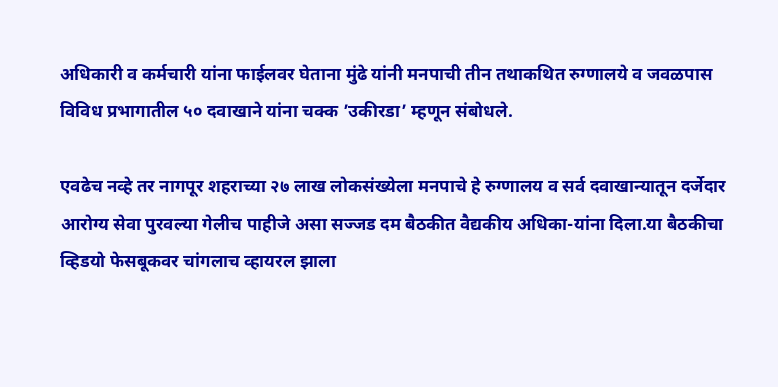अधिकारी व कर्मचारी यांना फाईलवर घेताना मुंढे यांनी मनपाची तीन तथाकथित रुग्णालये व जवळपास विविध प्रभागातील ५० दवाखाने यांना चक्क ’उकीरडा’ म्हणून संबोधले.

एवढेच नव्हे तर नागपूर शहराच्या २७ लाख लोकसंख्येला मनपाचे हे रुग्णालय व सर्व दवाखान्यातून दर्जेदार आरोग्य सेवा पुरवल्या गेलीच पाहीजे असा सज्जड दम बैठकीत वैद्यकीय अधिका-यांना दिला.या बैठकीचा व्हिडयो फेसबूकवर चांगलाच व्हायरल झाला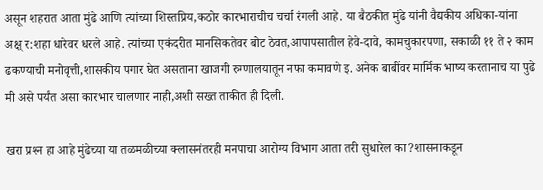असून शहरात आता मुंढे आणि त्यांच्या शिस्तप्रिय,कठोर कारभाराचीच चर्चा रंगली आहे. या बैठकीत मुंढे यांनी वैद्यकीय अधिका-यांना अक्ष् र:शहा धारेवर धरले आहे. त्यांच्या एकंदरीत मानसिकतेवर बोट ठेवत,आपापसातील हेवे-दावे, कामचुकारपणा, सकाळी ११ ते २ काम ढकण्याची मनोवृत्ती,शासकीय पगार घेत असताना खाजगी रुग्णालयातून नफा कमावणे इ. अनेक बाबींवर मार्मिक भाष्य करतानाच या पुढे मी असे पर्यंत असा कारभार चालणार नाही,अशी सख्त ताकीत ही दिली.

खरा प्रश्‍न हा आहे मुंढेच्या या तळमळीच्या क्लासनंतरही मनपाचा आरोग्य विभाग आता तरी सुधारेल का?शासनाकडून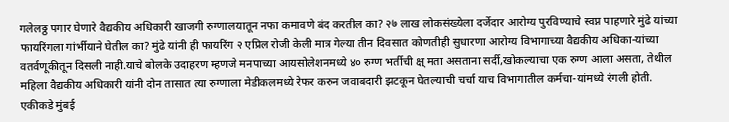गलेलठ्ठ पगार घेणारे वैद्यकीय अधिकारी खाजगी रुग्णालयातून नफा कमावणे बंद करतील का? २७ लाख लोकसंख्येला दर्जेदार आरोग्य पुरविण्याचे स्वप्न पाहणारे मुंढे यांच्या फायरिंगला गांर्भीयाने घेतील का? मुंढे यांनी ही फायरिंग २ एप्रिल रोजी केली मात्र गेल्या तीन दिवसात कोणतीही सुधारणा आरोग्य विभागाच्या वैद्यकीय अधिका-यांच्या वतर्वणूकीतून दिसली नाही.याचे बोलके उदाहरण म्हणजे मनपाच्या आयसोलेशनमध्ये ४० रुग्ण भर्तीची क्ष् मता असताना सर्दी,खोकल्याचा एक रुग्ण आला असता, तेथील महिला वैद्यकीय अधिकारी यांनी दोन तासात त्या रुग्णाला मेडीकलमध्ये रेफर करुन जवाबदारी झटकून घेतल्याची चर्चा याच विभागातील कर्मचा-यांमध्ये रंगली होती.
एकीकडे मुंबई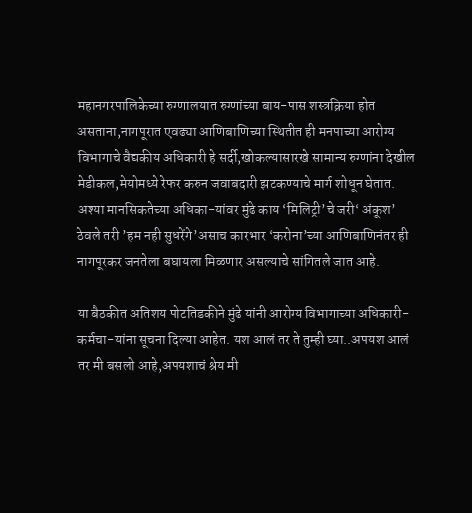महानगरपालिकेच्या रुग्णालयात रुग्णांच्या बाय-पास शस्त्रक्रिया होत असताना,नागपूरात एवढ्या आणिबाणिच्या स्थितीत ही मनपाच्या आरोग्य विभागाचे वैद्यकीय अधिकारी हे सर्दी,खोकल्यासारखे सामान्य रुग्णांना देखील मेडीकल,मेयोमध्ये रेफर करुन जवाबदारी झटकण्याचे मार्ग शोधून घेतात. अश्‍या मानसिकतेच्या अधिका-यांवर मुंढे काय ‘मिलिट्री’चे जरी‘ अंकूश’ ठेवले तरी ’हम नही सुधरेंगे’असाच कारभार ‘करोना’च्या आणिबाणिनंतर ही नागपूरकर जनतेला बघायला मिळणार असल्याचे सांगितले जात आहे.

या बैठकीत अतिशय पोटतिडकीने मुंढे यांनी आरोग्य विभागाच्या अधिकारी-कर्मचा-यांना सूचना दिल्या आहेत. यश आलं तर ते तुम्ही घ्या..अपयश आलं तर मी बसलो आहे,अपयशाचं श्रेय मी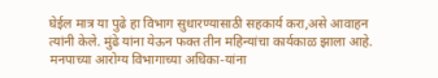घेईल मात्र या पुढे हा विभाग सुधारण्यासाठी सहकार्य करा,असे आवाहन त्यांनी केले. मुंढे यांना येऊन फक्त तीन महिन्यांचा कार्यकाळ झाला आहे. मनपाच्या आरोग्य विभागाच्या अधिका-यांना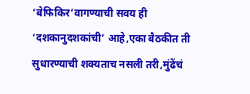‘बेफिकिर’वागण्याची सवय ही ‘दशकानुदशकांची’ आहे,एका बैठकीत ती सुधारण्याची शक्यताच नसली तरी,मुंढेंचं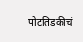पोटतिडकीचं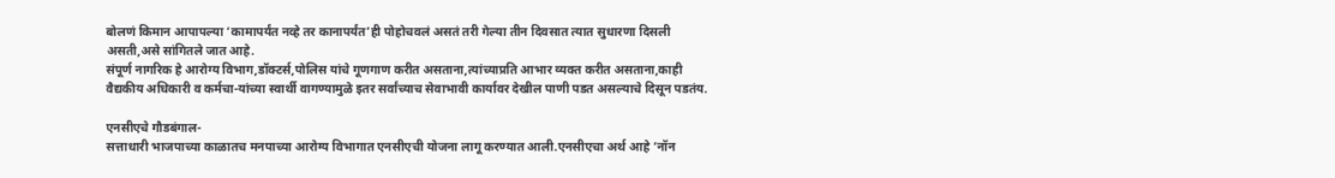बोलणं किमान आपापल्या ‘कामापर्यंत नव्हे तर कानापर्यंत’ही पोहोचवलं असतं तरी गेल्या तीन दिवसात त्यात सुधारणा दिसली असती,असे सांगितले जात आहे.
संपूर्ण नागरिक हे आरोग्य विभाग,डॉक्टर्स,पोलिस यांचे गूणगाण करीत असताना,त्यांच्याप्रति आभार व्यक्त करीत असताना,काही वैद्यकीय अधिकारी व कर्मचा-यांच्या स्वार्थी वागण्यामुळे इतर सर्वांच्याच सेवाभावी कार्यावर देखील पाणी पडत असल्याचे दिसून पडतंय.

एनसीएचे गौडबंगाल-
सत्ताधारी भाजपाच्या काळातच मनपाच्या आरोग्य विभागात एनसीएची योजना लागू करण्यात आली.एनसीएचा अर्थ आहे ‘नॉन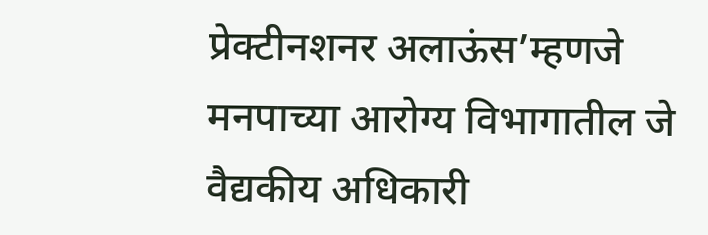प्रेक्टीनशनर अलाऊंस’म्हणजे मनपाच्या आरोग्य विभागातील जे वैद्यकीय अधिकारी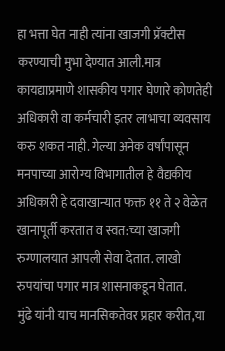हा भत्ता घेत नाही त्यांना खाजगी प्रॅक्टीस करण्याची मुभा देण्यात आली.मात्र कायद्याप्रमाणे शासकीय पगार घेणारे कोणतेही अधिकारी वा कर्मचारी इतर लाभाचा व्यवसाय करु शकत नाही. गेल्या अनेक वर्षांपासून मनपाच्या आरोग्य विभागातील हे वैद्यकीय अधिकारी हे दवाखान्यात फक्त ११ ते २ वेळेत खानापूर्ती करतात व स्वत:च्या खाजगी रुग्णालयात आपली सेवा देतात. लाखो रुपयांचा पगार मात्र शासनाकडून घेतात.
मुंढे यांनी याच मानसिकतेवर प्रहार करीत,या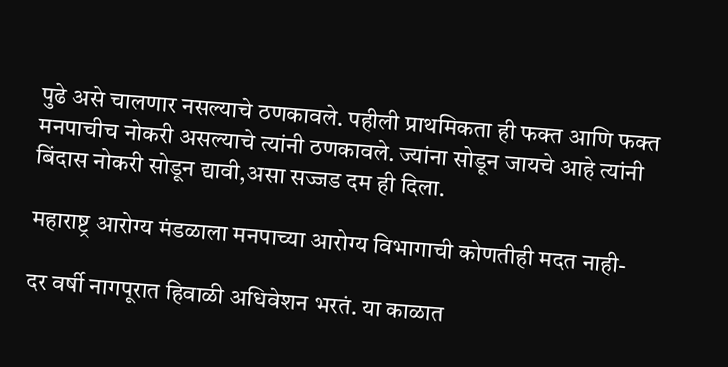पुढे असे चालणार नसल्याचे ठणकावले. पहीली प्राथमिकता ही फक्त आणि फक्त मनपाचीच नोकरी असल्याचे त्यांनी ठणकावले. ज्यांना सोडून जायचे आहे त्यांनी बिंदास नोकरी सोडून द्यावी,असा सज्जड दम ही दिला.

महाराष्ट्र आरोग्य मंडळाला मनपाच्या आरोग्य विभागाची कोणतीही मदत नाही-

दर वर्षी नागपूरात हिवाळी अधिवेशन भरतं. या काळात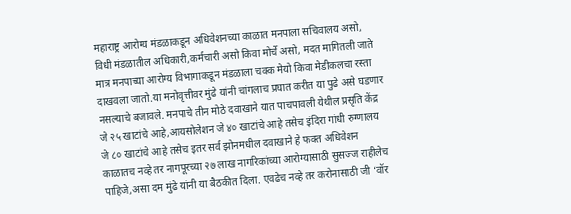महाराष्ट्र आरोग्य मंडळाकडून अधिवेशनच्या काळात मनपाला सचिवालय असो, विधी मंडळातील अधिकारी,कर्मचारी असो किवा मोर्चे असो, मदत मागितली जाते मात्र मनपाच्या आरोग्य विभागाकडून मंडळाला चक्क मेयो किवा मेडीकलचा रस्ता दाखवला जातो.या मनोवृत्तीवर मुंढे यांनी चांगलाच प्रघात करीत या पुढे असे घडणार नसल्याचे बजावले. मनपाचे तीन मोठे दवाखाने यात पाचपावली येथील प्रसृति केंद्र जे २५ खाटांचे आहे,आयसोलेशन जे ४० खाटांचे आहे तसेच इंदिरा गांधी रुग्णालय जे ८० खाटांचे आहे तसेच इतर सर्व झोनमधील दवाखाने हे फक्त अधिवेशन काळातच नव्हे तर नागपूरच्या २७ लाख नागरिकांच्या आरोग्यासाठी सुसज्ज राहीलेच पाहिजे,असा दम मुंढे यांनी या बैठकीत दिला. एवढेच नव्हे तर करोनासाठी जी ‘वॉर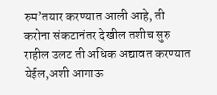रुम’तयार करण्यात आली आहे, ती करोना संकटानंतर देखील तशीच सुरु राहील उलट ती अधिक अद्यावत करण्यात येईल,अशी आगाऊ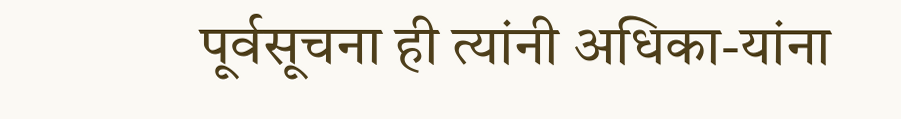पूर्वसूचना ही त्यांनी अधिका-यांना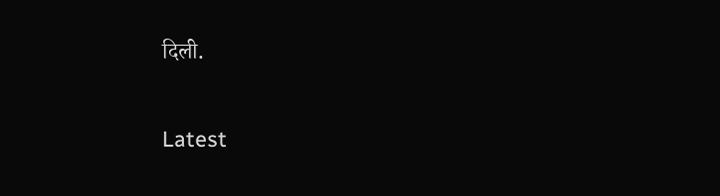दिली.

Latest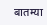बातम्या